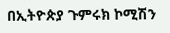በኢትዮጵያ ጉምሩክ ኮሚሽን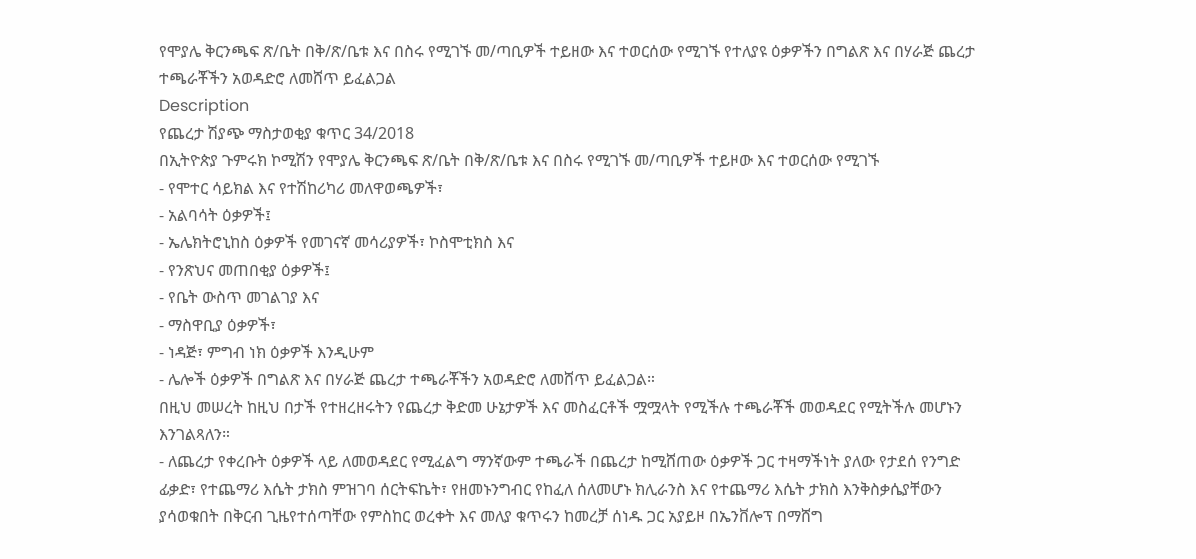የሞያሌ ቅርንጫፍ ጽ/ቤት በቅ/ጽ/ቤቱ እና በስሩ የሚገኙ መ/ጣቢዎች ተይዘው እና ተወርሰው የሚገኙ የተለያዩ ዕቃዎችን በግልጽ እና በሃራጅ ጨረታ ተጫራቾችን አወዳድሮ ለመሸጥ ይፈልጋል
Description
የጨረታ ሽያጭ ማስታወቂያ ቁጥር 34/2018
በኢትዮጵያ ጉምሩክ ኮሚሽን የሞያሌ ቅርንጫፍ ጽ/ቤት በቅ/ጽ/ቤቱ እና በስሩ የሚገኙ መ/ጣቢዎች ተይዞው እና ተወርሰው የሚገኙ
- የሞተር ሳይክል እና የተሽከሪካሪ መለዋወጫዎች፣
- አልባሳት ዕቃዎች፤
- ኤሌክትሮኒከስ ዕቃዎች የመገናኛ መሳሪያዎች፣ ኮስሞቲክስ እና
- የንጽህና መጠበቂያ ዕቃዎች፤
- የቤት ውስጥ መገልገያ እና
- ማስዋቢያ ዕቃዎች፣
- ነዳጅ፣ ምግብ ነክ ዕቃዎች እንዲሁም
- ሌሎች ዕቃዎች በግልጽ እና በሃራጅ ጨረታ ተጫራቾችን አወዳድሮ ለመሸጥ ይፈልጋል።
በዚህ መሠረት ከዚህ በታች የተዘረዘሩትን የጨረታ ቅድመ ሁኔታዎች እና መስፈርቶች ሟሟላት የሚችሉ ተጫራቾች መወዳደር የሚትችሉ መሆኑን እንገልጻለን።
- ለጨረታ የቀረቡት ዕቃዎች ላይ ለመወዳደር የሚፈልግ ማንኛውም ተጫራች በጨረታ ከሚሸጠው ዕቃዎች ጋር ተዛማችነት ያለው የታደሰ የንግድ ፊቃድ፣ የተጨማሪ እሴት ታክስ ምዝገባ ሰርትፍኬት፣ የዘመኑንግብር የከፈለ ሰለመሆኑ ክሊራንስ እና የተጨማሪ እሴት ታክስ እንቅስቃሴያቸውን ያሳወቁበት በቅርብ ጊዜየተሰጣቸው የምስከር ወረቀት እና መለያ ቁጥሩን ከመረቻ ሰነዱ ጋር አያይዞ በኤንቨሎፕ በማሸግ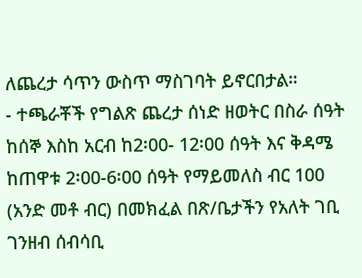ለጨረታ ሳጥን ውስጥ ማስገባት ይኖርበታል።
- ተጫራቾች የግልጽ ጨረታ ሰነድ ዘወትር በስራ ሰዓት ከሰኞ እስከ አርብ ከ2፡00- 12፡00 ሰዓት እና ቅዳሜ ከጠዋቱ 2፡00-6፡00 ሰዓት የማይመለስ ብር 100 (አንድ መቶ ብር) በመክፈል በጽ/ቤታችን የአለት ገቢ ገንዘብ ሰብሳቢ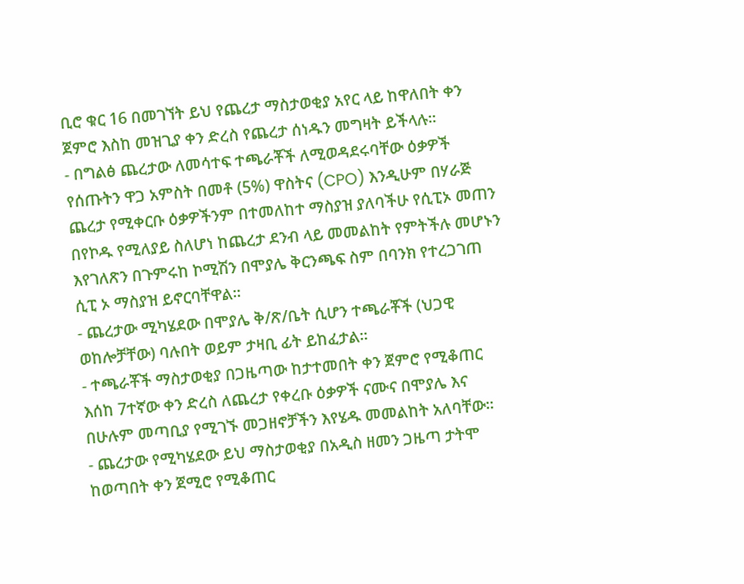ቢሮ ቁር 16 በመገኘት ይህ የጨረታ ማስታወቂያ አየር ላይ ከዋለበት ቀን ጀምሮ እስከ መዝጊያ ቀን ድረስ የጨረታ ሰነዱን መግዛት ይችላሉ።
- በግልፅ ጨረታው ለመሳተፍ ተጫራቾች ለሚወዳደሩባቸው ዕቃዎች የሰጡትን ዋጋ አምስት በመቶ (5%) ዋስትና (CPO) እንዲሁም በሃራጅ ጨረታ የሚቀርቡ ዕቃዎችንም በተመለከተ ማስያዝ ያለባችሁ የሲፒኦ መጠን በየኮዱ የሚለያይ ስለሆነ ከጨረታ ደንብ ላይ መመልከት የምትችሉ መሆኑን እየገለጽን በጉምሩከ ኮሚሽን በሞያሌ ቅርንጫፍ ስም በባንክ የተረጋገጠ ሲፒ ኦ ማስያዝ ይኖርባቸዋል።
- ጨረታው ሚካሄደው በሞያሌ ቅ/ጽ/ቤት ሲሆን ተጫራቾች (ህጋዊ ወከሎቻቸው) ባሉበት ወይም ታዛቢ ፊት ይከፈታል።
- ተጫራቾች ማስታወቂያ በጋዜጣው ከታተመበት ቀን ጀምሮ የሚቆጠር እሰከ 7ተኛው ቀን ድረስ ለጨረታ የቀረቡ ዕቃዎች ናሙና በሞያሌ እና በሁሉም መጣቢያ የሚገኙ መጋዘኖቻችን እየሄዱ መመልከት አለባቸው።
- ጨረታው የሚካሄደው ይህ ማስታወቂያ በአዲስ ዘመን ጋዜጣ ታትሞ ከወጣበት ቀን ጀሚሮ የሚቆጠር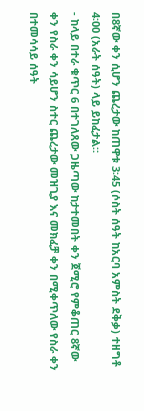በ8ኛው ቀን ሲሆን ጨረታው ከጠዋቱ 3፡45 (ሶስት ሰዓት ከአርባ አምስት ደቅቃ) ተዘግቶ 4፡00 (አራት ሰዓት) ላይ ይከፈታል።
- ከላይ በተራ ቁጥር 6 በተገለጸው ጋዜጣው ከታተመበት ቀን ጀሚሮ የምቆጠር 8ኛው ቀን የስራ ቀን ሳይሆን ስተር ጨረታው መዝጊያ እና መክፈቻ ቀን በሚቀጥለው የስራ ቀን በተመሳሳይ ሰዓት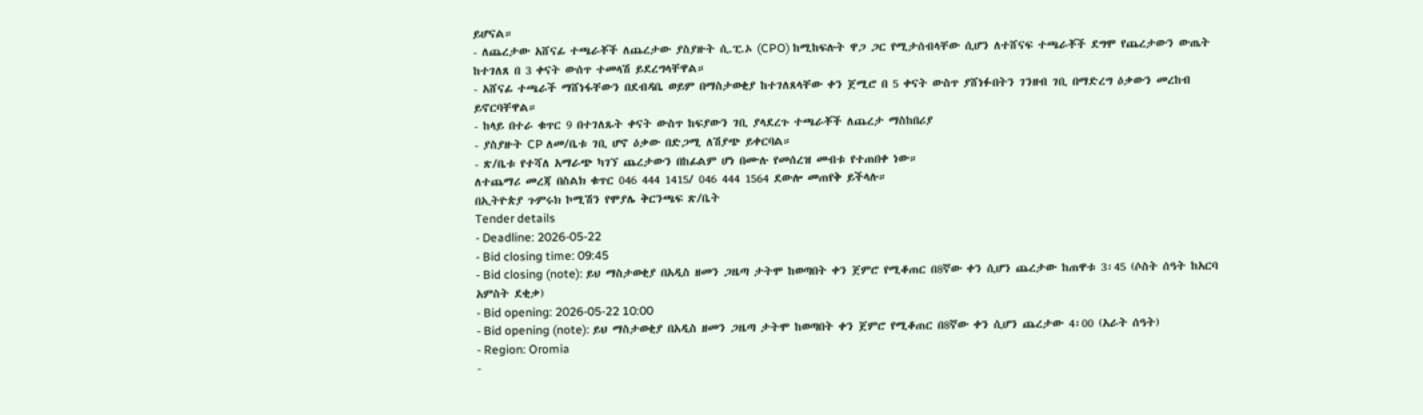ይሆናል።
- ለጨረታው አሸናፊ ተጫራቾች ለጨረታው ያስያዙት ሲ.ፒ.ኦ (CPO) ከሚከፍሉት ዋጋ ጋር የሚታሰብላቸው ሲሆን ለተሸናፍ ተጫራቾች ደግሞ የጨረታውን ውጤት ከተገለጸ በ 3 ቀናት ውሰጥ ተመላሽ ይደረግላቸዋል።
- አሸናፊ ተጫራች ማሸነፋቸውን በደብዳቤ ወይም በማስታወቂያ ከተገለጸላቸው ቀን ጀሚሮ በ 5 ቀናት ውስጥ ያሸነፉበትን ገንዘብ ገቢ በማድረግ ዕቃውን መረከብ ይኖርባቸዋል።
- ከላይ በተራ ቁጥር 9 በተገለጹት ቀናት ውስጥ ከፍያውን ገቢ ያላደረጉ ተጫራቾች ለጨረታ ማስከበሪያ
- ያስያዙት CP ለመ/ቤቱ ገቢ ሆኖ ዕቃው በድጋሚ ለሽያጭ ይቀርባል።
- ጽ/ቤቱ የተሻለ አማራጭ ካገኘ ጨረታውን በከፊልም ሆነ በሙሉ የመሰረዝ መብቱ የተጠበቀ ነው።
ለተጨማሪ መረጃ በስልክ ቁጥር 046 444 1415/ 046 444 1564 ደውሎ መጠየቅ ይችላሉ።
በኢትዮጵያ ጉምሩክ ኮሚሽን የሞያሌ ቅርንጫፍ ጽ/ቤት
Tender details
- Deadline: 2026-05-22
- Bid closing time: 09:45
- Bid closing (note): ይህ ማስታወቂያ በአዲስ ዘመን ጋዜጣ ታትሞ ከወጣበት ቀን ጀምሮ የሚቆጠር በ8ኛው ቀን ሲሆን ጨረታው ከጠዋቱ 3፡45 (ሶስት ሰዓት ከአርባ አምስት ደቂቃ)
- Bid opening: 2026-05-22 10:00
- Bid opening (note): ይህ ማስታወቂያ በአዲስ ዘመን ጋዜጣ ታትሞ ከወጣበት ቀን ጀምሮ የሚቆጠር በ8ኛው ቀን ሲሆን ጨረታው 4፡00 (አራት ሰዓት)
- Region: Oromia
-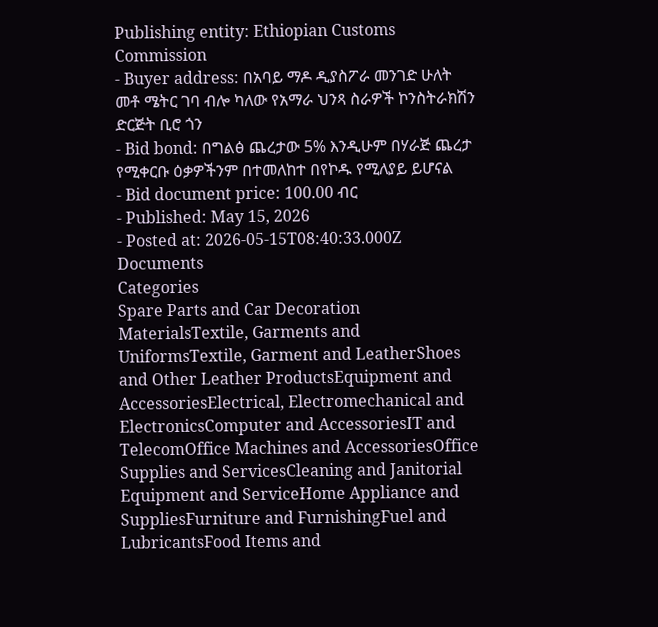Publishing entity: Ethiopian Customs Commission
- Buyer address: በአባይ ማዶ ዲያስፖራ መንገድ ሁለት መቶ ሜትር ገባ ብሎ ካለው የአማራ ህንጻ ስራዎች ኮንስትራክሽን ድርጅት ቢሮ ጎን
- Bid bond: በግልፅ ጨረታው 5% እንዲሁም በሃራጅ ጨረታ የሚቀርቡ ዕቃዎችንም በተመለከተ በየኮዱ የሚለያይ ይሆናል
- Bid document price: 100.00 ብር
- Published: May 15, 2026
- Posted at: 2026-05-15T08:40:33.000Z
Documents
Categories
Spare Parts and Car Decoration MaterialsTextile, Garments and UniformsTextile, Garment and LeatherShoes and Other Leather ProductsEquipment and AccessoriesElectrical, Electromechanical and ElectronicsComputer and AccessoriesIT and TelecomOffice Machines and AccessoriesOffice Supplies and ServicesCleaning and Janitorial Equipment and ServiceHome Appliance and SuppliesFurniture and FurnishingFuel and LubricantsFood Items and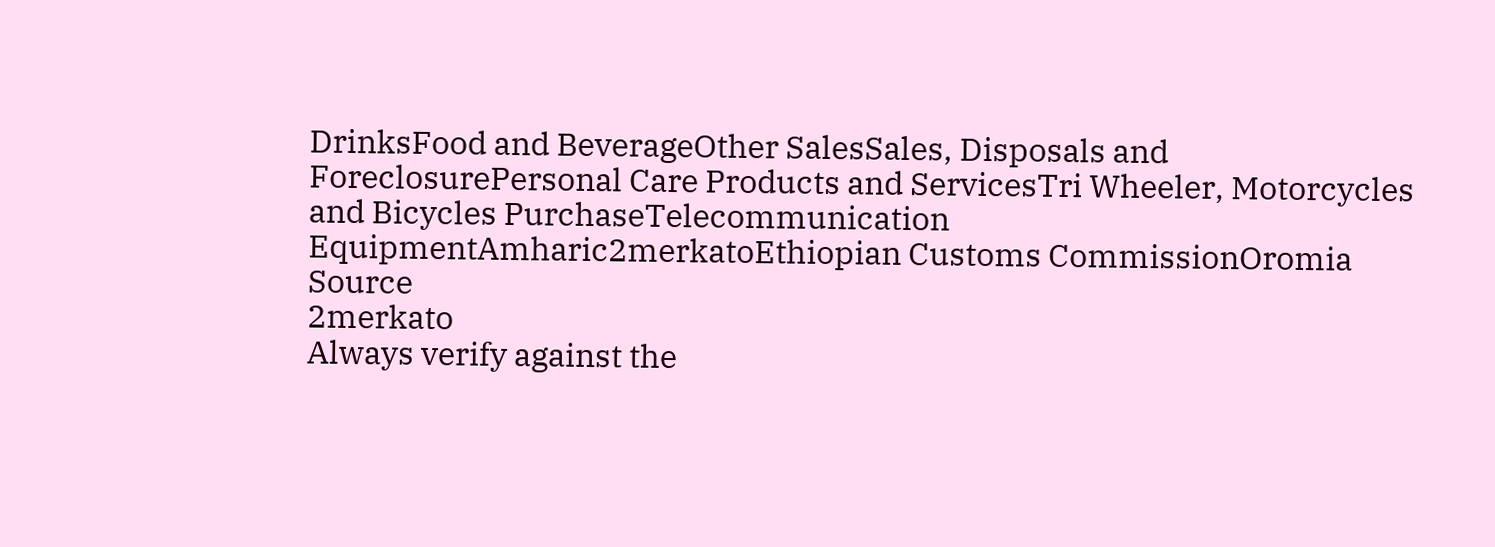DrinksFood and BeverageOther SalesSales, Disposals and ForeclosurePersonal Care Products and ServicesTri Wheeler, Motorcycles and Bicycles PurchaseTelecommunication EquipmentAmharic2merkatoEthiopian Customs CommissionOromia
Source
2merkato
Always verify against the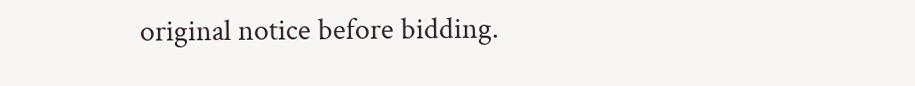original notice before bidding.